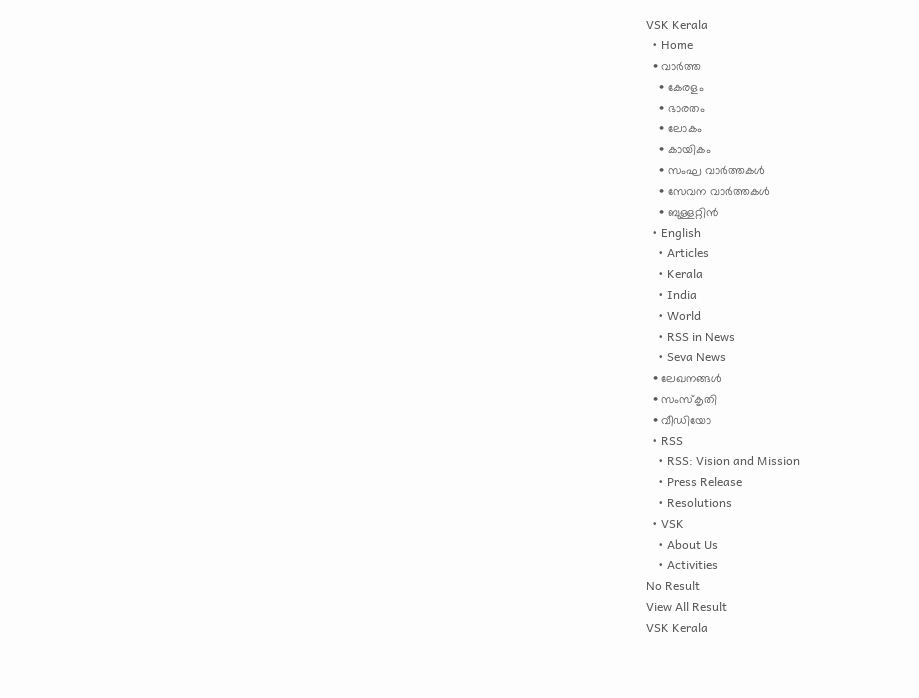VSK Kerala
  • Home
  • വാര്‍ത്ത
    • കേരളം
    • ഭാരതം
    • ലോകം
    • കായികം
    • സംഘ വാര്‍ത്തകള്‍
    • സേവന വാര്‍ത്തകള്‍
    • ബുള്ളറ്റിൻ
  • English
    • Articles
    • Kerala
    • India
    • World
    • RSS in News
    • Seva News
  • ലേഖനങ്ങള്‍
  • സംസ്കൃതി
  • വീഡിയോ
  • RSS
    • RSS: Vision and Mission
    • Press Release
    • Resolutions
  • VSK
    • About Us
    • Activities
No Result
View All Result
VSK Kerala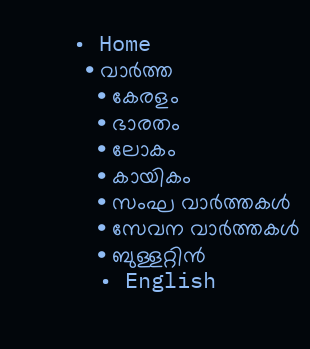• Home
  • വാര്‍ത്ത
    • കേരളം
    • ഭാരതം
    • ലോകം
    • കായികം
    • സംഘ വാര്‍ത്തകള്‍
    • സേവന വാര്‍ത്തകള്‍
    • ബുള്ളറ്റിൻ
  • English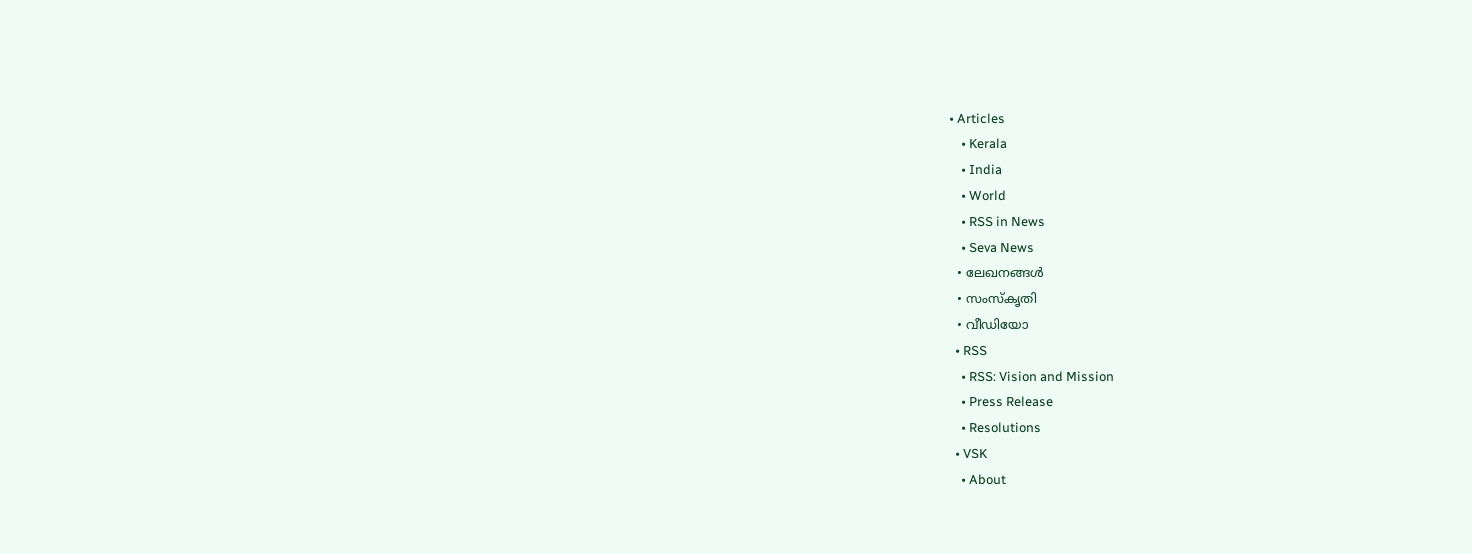• Articles
    • Kerala
    • India
    • World
    • RSS in News
    • Seva News
  • ലേഖനങ്ങള്‍
  • സംസ്കൃതി
  • വീഡിയോ
  • RSS
    • RSS: Vision and Mission
    • Press Release
    • Resolutions
  • VSK
    • About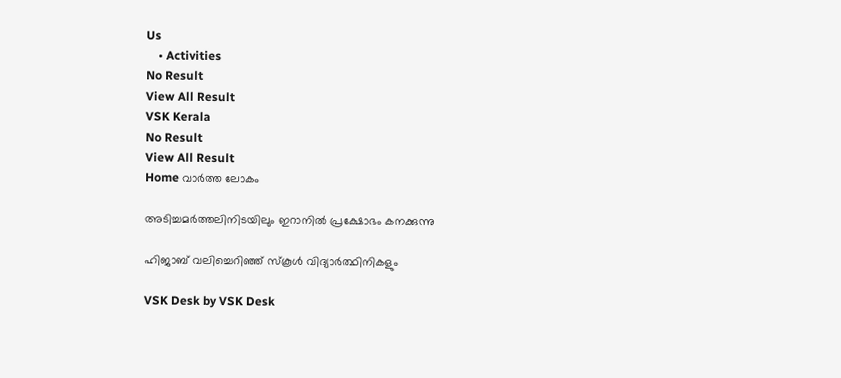Us
    • Activities
No Result
View All Result
VSK Kerala
No Result
View All Result
Home വാര്‍ത്ത ലോകം

അടിച്ചമര്‍ത്തലിനിടയിലും ഇറാനില്‍ പ്രക്ഷോഭം കനക്കുന്നു

ഹിജാബ് വലിച്ചെറിഞ്ഞ് സ്‌കൂള്‍ വിദ്യാര്‍ത്ഥിനികളും

VSK Desk by VSK Desk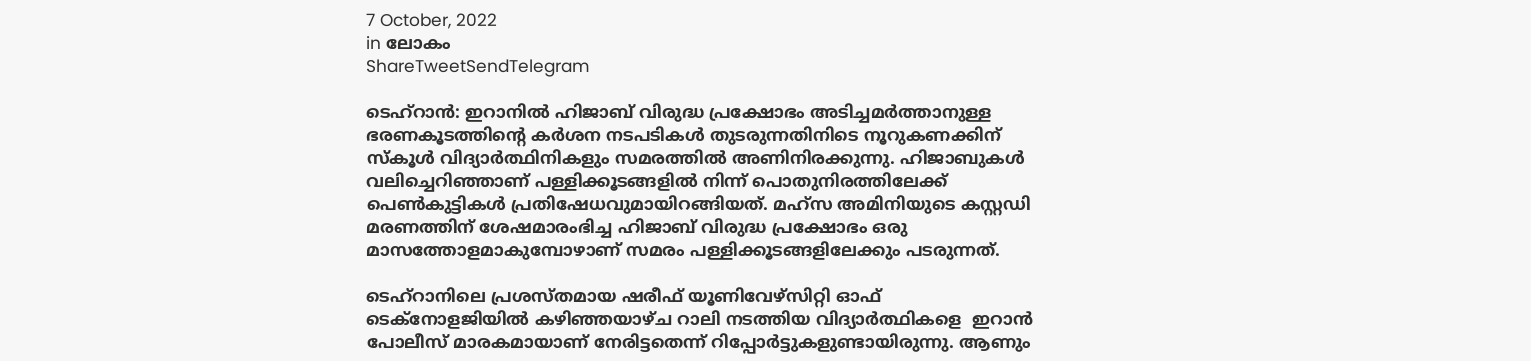7 October, 2022
in ലോകം
ShareTweetSendTelegram

ടെഹ്‌റാന്‍: ഇറാനില്‍ ഹിജാബ് വിരുദ്ധ പ്രക്ഷോഭം അടിച്ചമര്‍ത്താനുള്ള ഭരണകൂടത്തിന്‍റെ കര്‍ശന നടപടികള്‍ തുടരുന്നതിനിടെ നൂറുകണക്കിന് സ്‌കൂള്‍ വിദ്യാര്‍ത്ഥിനികളും സമരത്തില്‍ അണിനിരക്കുന്നു. ഹിജാബുകള്‍ വലിച്ചെറിഞ്ഞാണ് പള്ളിക്കൂടങ്ങളില്‍ നിന്ന് പൊതുനിരത്തിലേക്ക് പെണ്‍കുട്ടികള്‍ പ്രതിഷേധവുമായിറങ്ങിയത്. മഹ്‌സ അമിനിയുടെ കസ്റ്റഡി മരണത്തിന് ശേഷമാരംഭിച്ച ഹിജാബ് വിരുദ്ധ പ്രക്ഷോഭം ഒരു മാസത്തോളമാകുമ്പോഴാണ് സമരം പള്ളിക്കൂടങ്ങളിലേക്കും പടരുന്നത്.

ടെഹ്റാനിലെ പ്രശസ്തമായ ഷരീഫ് യൂണിവേഴ്സിറ്റി ഓഫ് ടെക്നോളജിയില്‍ കഴിഞ്ഞയാഴ്ച റാലി നടത്തിയ വിദ്യാര്‍ത്ഥികളെ  ഇറാന്‍ പോലീസ് മാരകമായാണ് നേരിട്ടതെന്ന് റിപ്പോര്‍ട്ടുകളുണ്ടായിരുന്നു. ആണും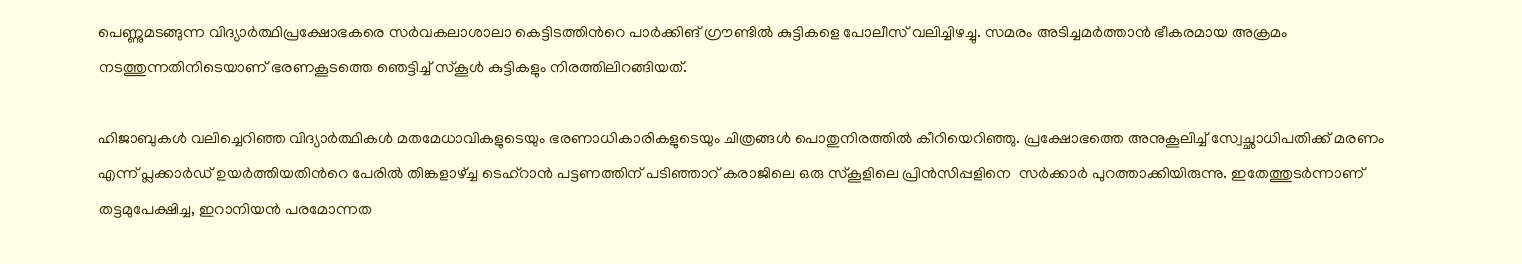പെണ്ണുമടങ്ങുന്ന വിദ്യാര്‍ത്ഥിപ്രക്ഷോഭകരെ സര്‍വകലാശാലാ കെട്ടിടത്തിന്‍റെ പാര്‍ക്കിങ് ഗ്രൗണ്ടില്‍ കുട്ടികളെ പോലീസ് വലിച്ചിഴച്ചു. സമരം അടിച്ചമര്‍ത്താന്‍ ഭീകരമായ അക്രമം നടത്തുന്നതിനിടെയാണ് ഭരണകൂടത്തെ ഞെട്ടിച്ച് സ്‌കൂള്‍ കുട്ടികളും നിരത്തിലിറങ്ങിയത്.

ഹിജാബുകള്‍ വലിച്ചെറിഞ്ഞ വിദ്യാര്‍ത്ഥികള്‍ മതമേധാവികളുടെയും ഭരണാധികാരികളുടെയും ചിത്രങ്ങള്‍ പൊതുനിരത്തില്‍ കീറിയെറിഞ്ഞു. പ്രക്ഷോഭത്തെ അനുകൂലിച്ച് സ്വേച്ഛാധിപതിക്ക് മരണം എന്ന് പ്ലക്കാര്‍ഡ് ഉയര്‍ത്തിയതിന്‍റെ പേരില്‍ തിങ്കളാഴ്ച്ച ടെഹ്റാന്‍ പട്ടണത്തിന് പടിഞ്ഞാറ് കരാജിലെ ഒരു സ്‌കൂളിലെ പ്രിന്‍സിപ്പളിനെ  സര്‍ക്കാര്‍ പുറത്താക്കിയിരുന്നു. ഇതേത്തുടര്‍ന്നാണ് തട്ടമുപേക്ഷിച്ച, ഇറാനിയന്‍ പരമോന്നത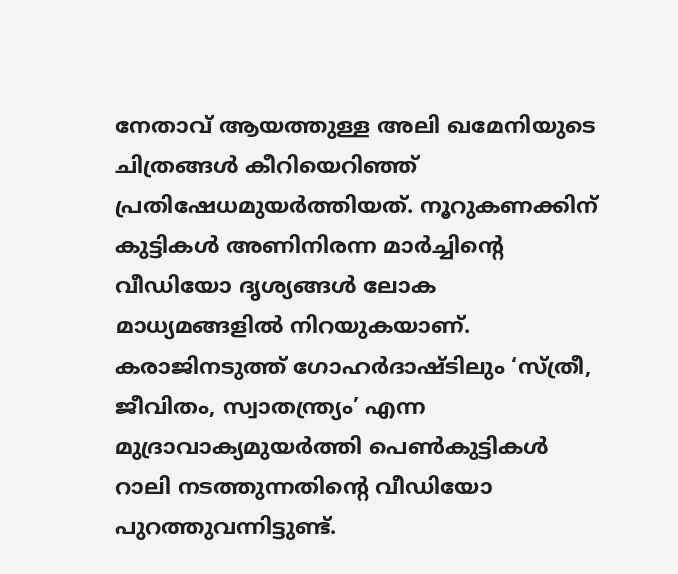നേതാവ് ആയത്തുള്ള അലി ഖമേനിയുടെ ചിത്രങ്ങള്‍ കീറിയെറിഞ്ഞ് പ്രതിഷേധമുയര്‍ത്തിയത്. നൂറുകണക്കിന് കുട്ടികള്‍ അണിനിരന്ന മാര്‍ച്ചിന്‍റെ വീഡിയോ ദൃശ്യങ്ങള്‍ ലോക മാധ്യമങ്ങളില്‍ നിറയുകയാണ്. കരാജിനടുത്ത് ഗോഹര്‍ദാഷ്ടിലും ‘സ്ത്രീ, ജീവിതം, സ്വാതന്ത്ര്യം’ എന്ന മുദ്രാവാക്യമുയര്‍ത്തി പെണ്‍കുട്ടികള്‍ റാലി നടത്തുന്നതിന്‍റെ വീഡിയോ പുറത്തുവന്നിട്ടുണ്ട്.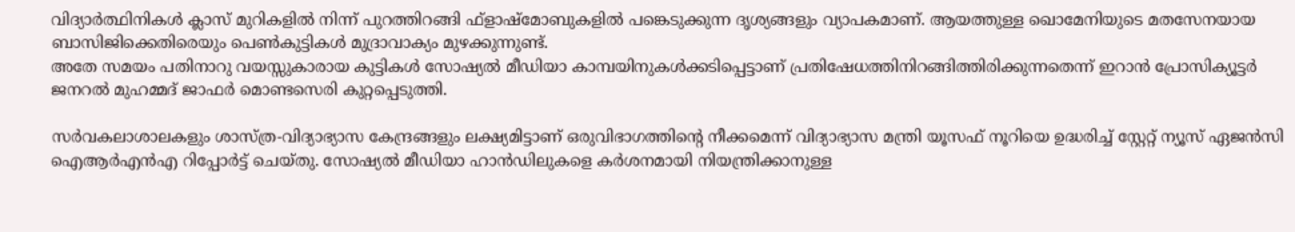വിദ്യാര്‍ത്ഥിനികള്‍ ക്ലാസ് മുറികളില്‍ നിന്ന് പുറത്തിറങ്ങി ഫ്‌ളാഷ്‌മോബുകളില്‍ പങ്കെടുക്കുന്ന ദൃശ്യങ്ങളും വ്യാപകമാണ്. ആയത്തുള്ള ഖൊമേനിയുടെ മതസേനയായ ബാസിജിക്കെതിരെയും പെണ്‍കുട്ടികള്‍ മുദ്രാവാക്യം മുഴക്കുന്നുണ്ട്.
അതേ സമയം പതിനാറു വയസ്സുകാരായ കുട്ടികള്‍ സോഷ്യല്‍ മീഡിയാ കാമ്പയിനുകള്‍ക്കടിപ്പെട്ടാണ് പ്രതിഷേധത്തിനിറങ്ങിത്തിരിക്കുന്നതെന്ന് ഇറാന്‍ പ്രോസിക്യൂട്ടര്‍ ജനറല്‍ മുഹമ്മദ് ജാഫര്‍ മൊണ്ടസെരി കുറ്റപ്പെടുത്തി.

സര്‍വകലാശാലകളും ശാസ്ത്ര-വിദ്യാഭ്യാസ കേന്ദ്രങ്ങളും ലക്ഷ്യമിട്ടാണ് ഒരുവിഭാഗത്തിന്‍റെ നീക്കമെന്ന് വിദ്യാഭ്യാസ മന്ത്രി യൂസഫ് നൂറിയെ ഉദ്ധരിച്ച് സ്റ്റേറ്റ് ന്യൂസ് ഏജന്‍സി ഐആര്‍എന്‍എ റിപ്പോര്‍ട്ട് ചെയ്തു. സോഷ്യല്‍ മീഡിയാ ഹാന്‍ഡിലുകളെ കര്‍ശനമായി നിയന്ത്രിക്കാനുള്ള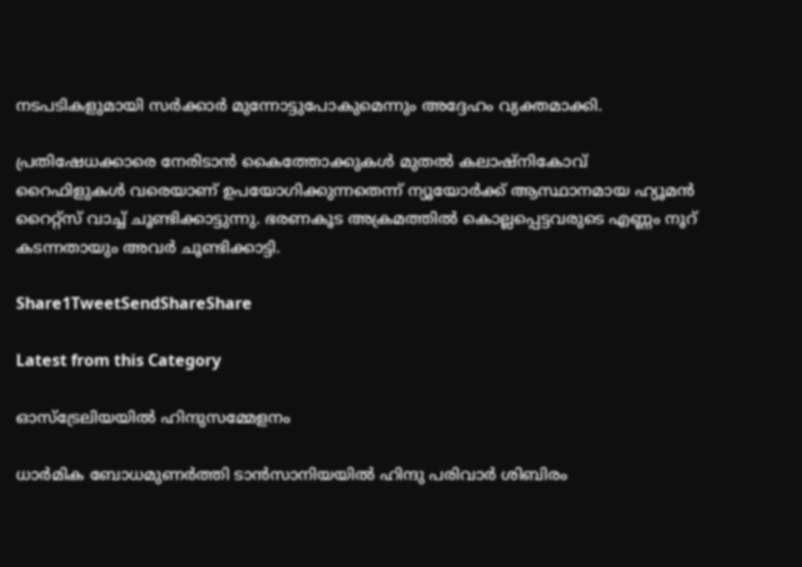നടപടികളുമായി സര്‍ക്കാര്‍ മുന്നോട്ടുപോകുമെന്നും അദ്ദേഹം വ്യക്തമാക്കി.

പ്രതിഷേധക്കാരെ നേരിടാന്‍ കൈത്തോക്കുകള്‍ മുതല്‍ കലാഷ്നികോവ് റൈഫിളുകള്‍ വരെയാണ് ഉപയോഗിക്കുന്നതെന്ന് ന്യൂയോര്‍ക്ക് ആസ്ഥാനമായ ഹ്യൂമന്‍ റൈറ്റ്‌സ് വാച്ച് ചൂണ്ടിക്കാട്ടുന്നു. ഭരണകൂട അക്രമത്തില്‍ കൊല്ലപ്പെട്ടവരുടെ എണ്ണം നൂറ് കടന്നതായും അവര്‍ ചൂണ്ടിക്കാട്ടി.

Share1TweetSendShareShare

Latest from this Category

ഓസ്‌ട്രേലിയയില്‍ ഹിന്ദുസമ്മേളനം

ധാര്‍മിക ബോധമുണര്‍ത്തി ടാന്‍സാനിയയില്‍ ഹിന്ദു പരിവാര്‍ ശിബിരം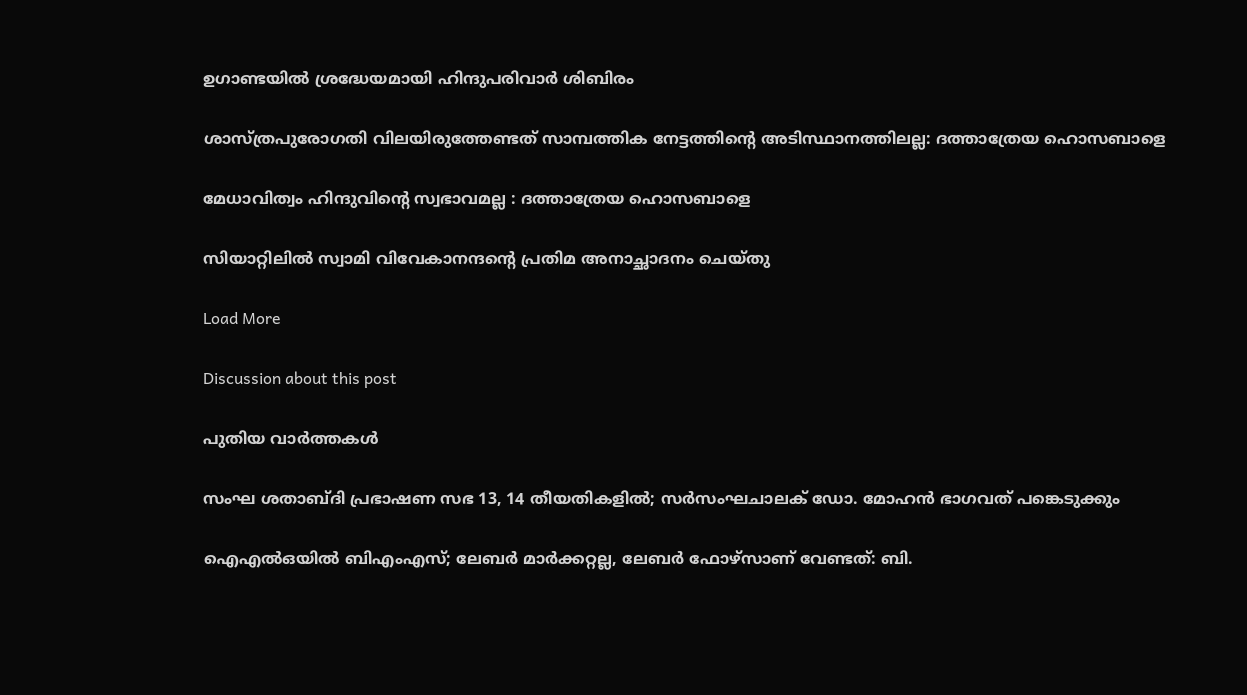ഉഗാണ്ടയില്‍ ശ്രദ്ധേയമായി ഹിന്ദുപരിവാര്‍ ശിബിരം

ശാസ്ത്രപുരോഗതി വിലയിരുത്തേണ്ടത് സാമ്പത്തിക നേട്ടത്തിന്റെ അടിസ്ഥാനത്തിലല്ല: ദത്താത്രേയ ഹൊസബാളെ

മേധാവിത്വം ഹിന്ദുവിന്റെ സ്വഭാവമല്ല : ദത്താത്രേയ ഹൊസബാളെ

സിയാറ്റിലിൽ സ്വാമി വിവേകാനന്ദന്റെ പ്രതിമ അനാച്ഛാദനം ചെയ്തു

Load More

Discussion about this post

പുതിയ വാര്‍ത്തകള്‍

സംഘ ശതാബ്ദി പ്രഭാഷണ സഭ 13, 14 തീയതികളിൽ; സർസംഘചാലക് ഡോ. മോഹൻ ഭാഗവത് പങ്കെടുക്കും

ഐഎല്‍ഒയില്‍ ബിഎംഎസ്; ലേബര്‍ മാര്‍ക്കറ്റല്ല, ലേബര്‍ ഫോഴ്‌സാണ് വേണ്ടത്: ബി.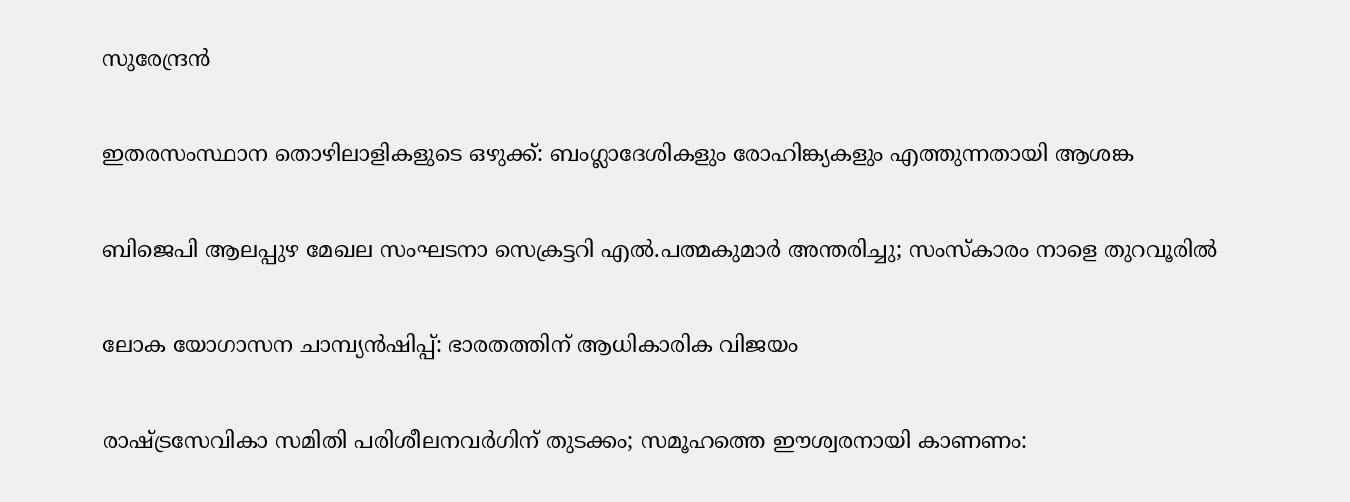സുരേന്ദ്രന്‍

ഇതരസംസ്ഥാന തൊഴിലാളികളുടെ ഒഴുക്ക്: ബംഗ്ലാദേശികളും രോഹിങ്ക്യകളും എത്തുന്നതായി ആശങ്ക

ബിജെപി ആലപ്പുഴ മേഖല സംഘടനാ സെക്രട്ടറി എൽ.പത്മകുമാർ അന്തരിച്ചു; സംസ്കാരം നാളെ തുറവൂരിൽ

ലോക യോഗാസന ചാമ്പ്യന്‍ഷിപ്പ്: ഭാരതത്തിന് ആധികാരിക വിജയം

രാഷ്ട്രസേവികാ സമിതി പരിശീലനവർഗിന് തുടക്കം; സമൂഹത്തെ ഈശ്വരനായി കാണണം: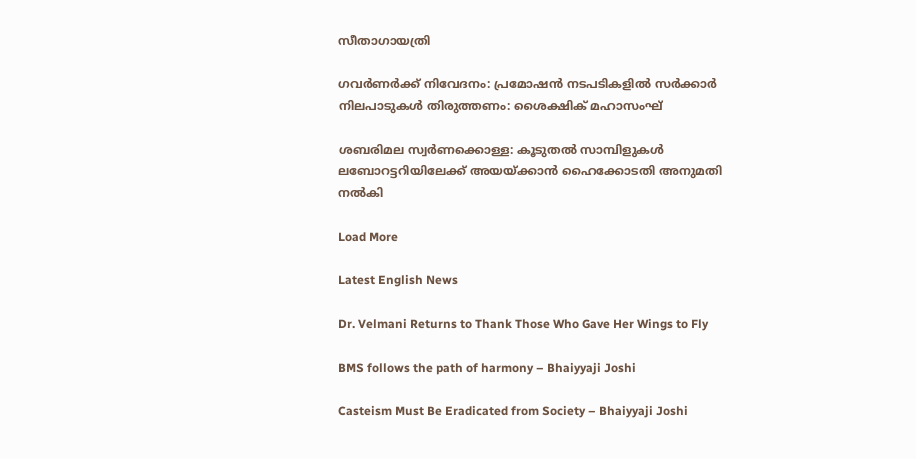സീതാഗായത്രി

ഗവര്‍ണര്‍ക്ക് നിവേദനം: പ്രമോഷന്‍ നടപടികളില്‍ സര്‍ക്കാര്‍ നിലപാടുകള്‍ തിരുത്തണം: ശൈക്ഷിക് മഹാസംഘ്

ശബരിമല സ്വർണക്കൊള്ള: കൂടുതൽ സാമ്പിളുകൾ ലബോറട്ടറിയിലേക്ക് അയയ്ക്കാൻ ഹൈക്കോടതി അനുമതി നൽകി

Load More

Latest English News

Dr. Velmani Returns to Thank Those Who Gave Her Wings to Fly

BMS follows the path of harmony – Bhaiyyaji Joshi

Casteism Must Be Eradicated from Society – Bhaiyyaji Joshi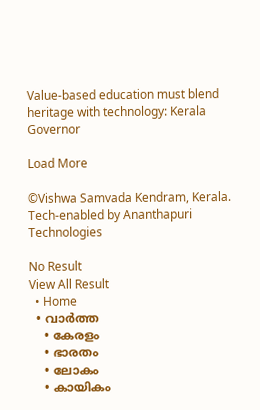Value-based education must blend heritage with technology: Kerala Governor

Load More

©Vishwa Samvada Kendram, Kerala.
Tech-enabled by Ananthapuri Technologies

No Result
View All Result
  • Home
  • വാര്‍ത്ത
    • കേരളം
    • ഭാരതം
    • ലോകം
    • കായികം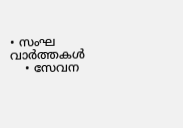• സംഘ വാര്‍ത്തകള്‍
    • സേവന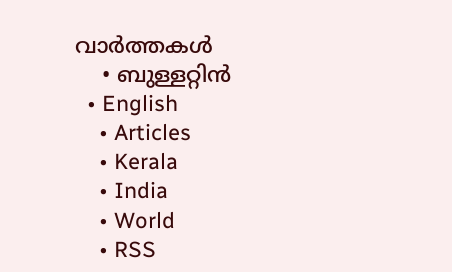വാര്‍ത്തകള്‍
    • ബുള്ളറ്റിൻ
  • English
    • Articles
    • Kerala
    • India
    • World
    • RSS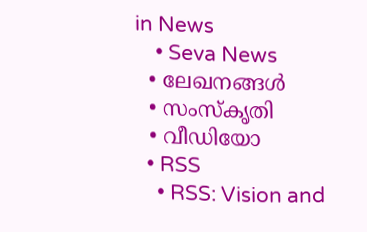in News
    • Seva News
  • ലേഖനങ്ങള്‍
  • സംസ്കൃതി
  • വീഡിയോ
  • RSS
    • RSS: Vision and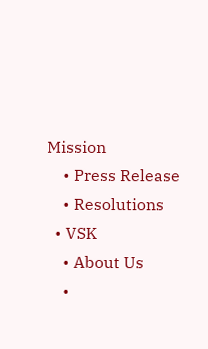Mission
    • Press Release
    • Resolutions
  • VSK
    • About Us
    •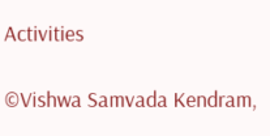Activities

©Vishwa Samvada Kendram,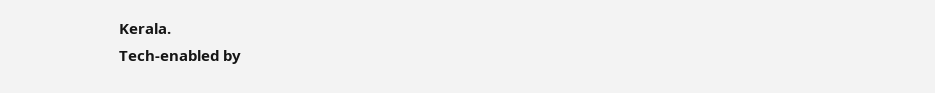Kerala.
Tech-enabled by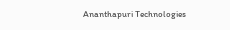Ananthapuri Technologies